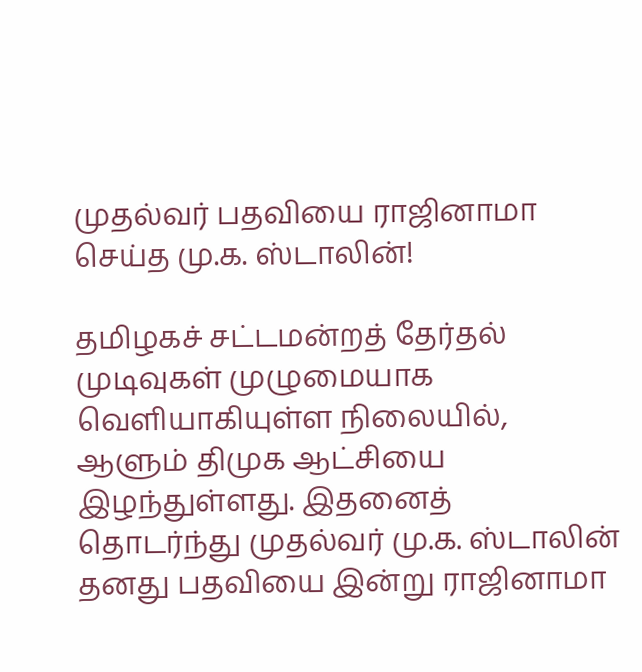முதல்வர் பதவியை ராஜினாமா செய்த மு.க. ஸ்டாலின்!

தமிழகச் சட்டமன்றத் தேர்தல் முடிவுகள் முழுமையாக வெளியாகியுள்ள நிலையில், ஆளும் திமுக ஆட்சியை இழந்துள்ளது. இதனைத் தொடர்ந்து முதல்வர் மு.க. ஸ்டாலின் தனது பதவியை இன்று ராஜினாமா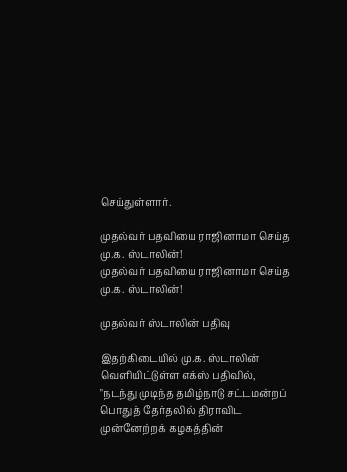செய்துள்ளார்.

முதல்வர் பதவியை ராஜினாமா செய்த  மு.க. ஸ்டாலின்!
முதல்வர் பதவியை ராஜினாமா செய்த மு.க. ஸ்டாலின்!

முதல்வர் ஸ்டாலின் பதிவு

இதற்கிடையில் மு.க. ஸ்டாலின் வெளியிட்டுள்ள எக்ஸ் பதிவில், "நடந்து முடிந்த தமிழ்நாடு சட்டமன்றப் பொதுத் தேர்தலில் திராவிட முன்னேற்றக் கழகத்தின்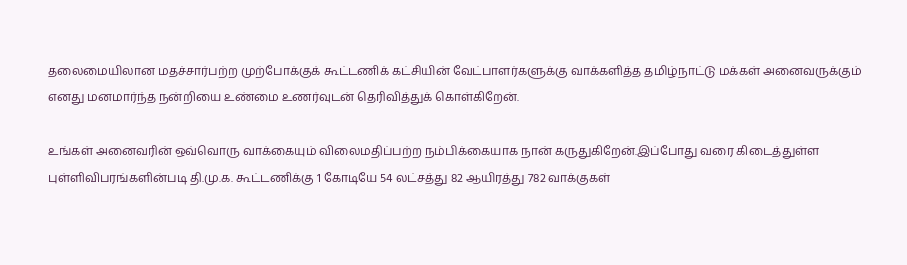தலைமையிலான மதச்சார்பற்ற முற்போக்குக் கூட்டணிக் கட்சியின் வேட்பாளர்களுக்கு வாக்களித்த தமிழ்நாட்டு மக்கள் அனைவருக்கும் எனது மனமார்ந்த நன்றியை உண்மை உணர்வுடன் தெரிவித்துக் கொள்கிறேன்.

உங்கள் அனைவரின் ஒவ்வொரு வாக்கையும் விலைமதிப்பற்ற நம்பிக்கையாக நான் கருதுகிறேன்.இப்போது வரை கிடைத்துள்ள புள்ளிவிபரங்களின்படி தி.மு.க. கூட்டணிக்கு 1 கோடியே 54 லட்சத்து 82 ஆயிரத்து 782 வாக்குகள்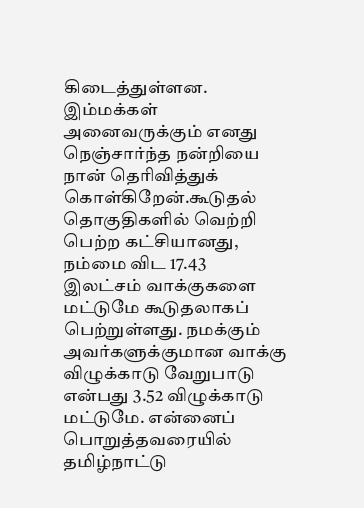கிடைத்துள்ளன. இம்மக்கள் அனைவருக்கும் எனது நெஞ்சார்ந்த நன்றியை நான் தெரிவித்துக் கொள்கிறேன்.கூடுதல் தொகுதிகளில் வெற்றி பெற்ற கட்சியானது, நம்மை விட 17.43 இலட்சம் வாக்குகளை மட்டுமே கூடுதலாகப் பெற்றுள்ளது. நமக்கும் அவர்களுக்குமான வாக்கு விழுக்காடு வேறுபாடு என்பது 3.52 விழுக்காடு மட்டுமே. என்னைப் பொறுத்தவரையில் தமிழ்நாட்டு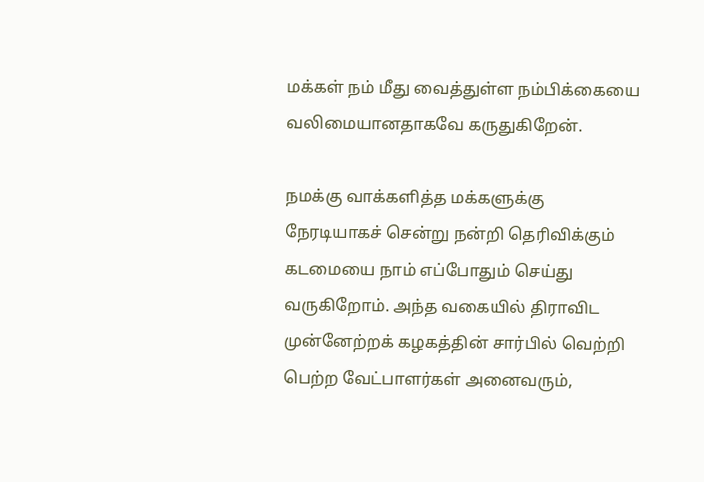மக்கள் நம் மீது வைத்துள்ள நம்பிக்கையை வலிமையானதாகவே கருதுகிறேன்.

நமக்கு வாக்களித்த மக்களுக்கு நேரடியாகச் சென்று நன்றி தெரிவிக்கும் கடமையை நாம் எப்போதும் செய்து வருகிறோம். அந்த வகையில் திராவிட முன்னேற்றக் கழகத்தின் சார்பில் வெற்றி பெற்ற வேட்பாளர்கள் அனைவரும்,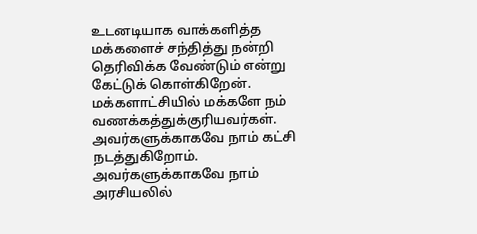உடனடியாக வாக்களித்த மக்களைச் சந்தித்து நன்றி தெரிவிக்க வேண்டும் என்று கேட்டுக் கொள்கிறேன். மக்களாட்சியில் மக்களே நம் வணக்கத்துக்குரியவர்கள். அவர்களுக்காகவே நாம் கட்சி நடத்துகிறோம். அவர்களுக்காகவே நாம் அரசியலில்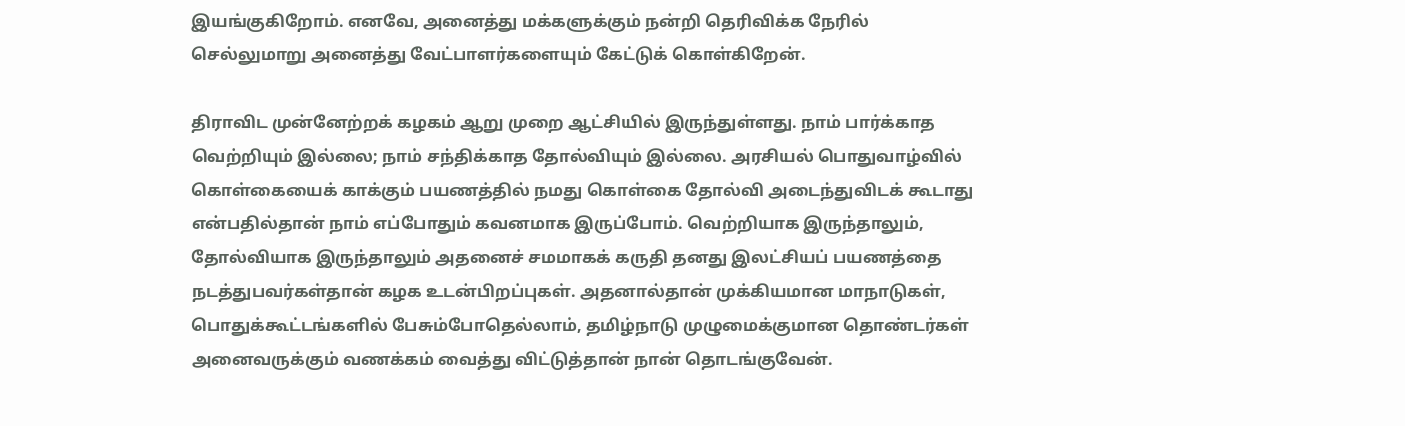இயங்குகிறோம். எனவே, அனைத்து மக்களுக்கும் நன்றி தெரிவிக்க நேரில் செல்லுமாறு அனைத்து வேட்பாளர்களையும் கேட்டுக் கொள்கிறேன்.

திராவிட முன்னேற்றக் கழகம் ஆறு முறை ஆட்சியில் இருந்துள்ளது. நாம் பார்க்காத வெற்றியும் இல்லை; நாம் சந்திக்காத தோல்வியும் இல்லை. அரசியல் பொதுவாழ்வில் கொள்கையைக் காக்கும் பயணத்தில் நமது கொள்கை தோல்வி அடைந்துவிடக் கூடாது என்பதில்தான் நாம் எப்போதும் கவனமாக இருப்போம். வெற்றியாக இருந்தாலும், தோல்வியாக இருந்தாலும் அதனைச் சமமாகக் கருதி தனது இலட்சியப் பயணத்தை நடத்துபவர்கள்தான் கழக உடன்பிறப்புகள். அதனால்தான் முக்கியமான மாநாடுகள், பொதுக்கூட்டங்களில் பேசும்போதெல்லாம், தமிழ்நாடு முழுமைக்குமான தொண்டர்கள் அனைவருக்கும் வணக்கம் வைத்து விட்டுத்தான் நான் தொடங்குவேன்.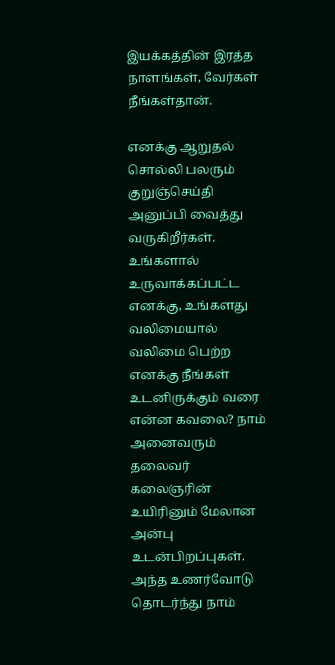இயக்கத்தின் இரத்த நாளங்கள், வேர்கள் நீங்கள்தான்.

எனக்கு ஆறுதல் சொல்லி பலரும் குறுஞ்செய்தி அனுப்பி வைத்து வருகிறீர்கள். உங்களால் உருவாக்கப்பட்ட எனக்கு, உங்களது வலிமையால் வலிமை பெற்ற எனக்கு நீங்கள் உடனிருக்கும் வரை என்ன கவலை? நாம் அனைவரும் தலைவர் கலைஞரின் உயிரினும் மேலான அன்பு உடன்பிறப்புகள். அந்த உணர்வோடு தொடர்ந்து நாம்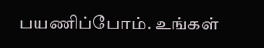பயணிப்போம். உங்கள்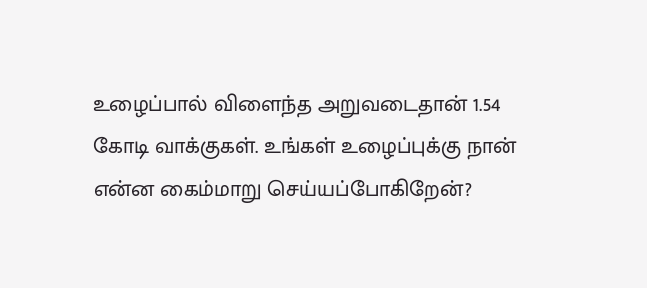உழைப்பால் விளைந்த அறுவடைதான் 1.54 கோடி வாக்குகள். உங்கள் உழைப்புக்கு நான் என்ன கைம்மாறு செய்யப்போகிறேன்?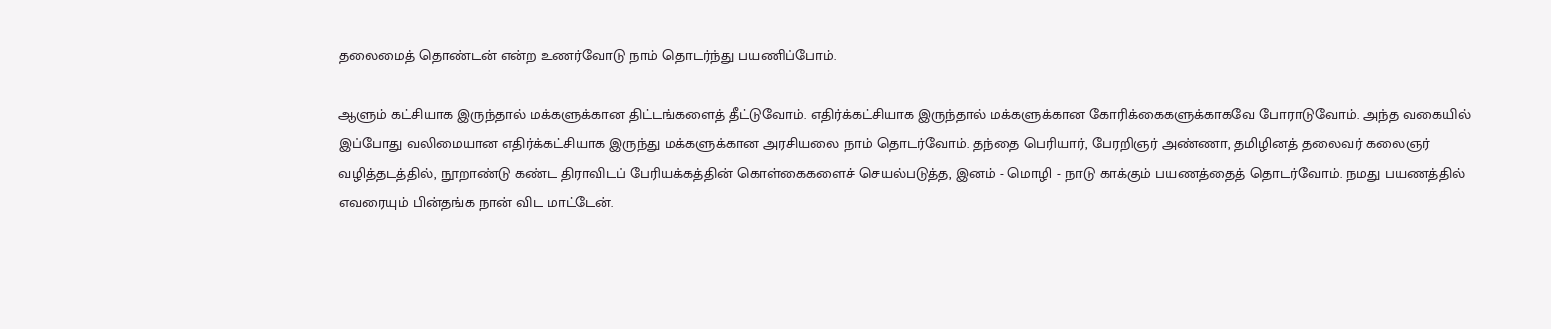தலைமைத் தொண்டன் என்ற உணர்வோடு நாம் தொடர்ந்து பயணிப்போம்.

ஆளும் கட்சியாக இருந்தால் மக்களுக்கான திட்டங்களைத் தீட்டுவோம். எதிர்க்கட்சியாக இருந்தால் மக்களுக்கான கோரிக்கைகளுக்காகவே போராடுவோம். அந்த வகையில் இப்போது வலிமையான எதிர்க்கட்சியாக இருந்து மக்களுக்கான அரசியலை நாம் தொடர்வோம். தந்தை பெரியார், பேரறிஞர் அண்ணா, தமிழினத் தலைவர் கலைஞர் வழித்தடத்தில், நூறாண்டு கண்ட திராவிடப் பேரியக்கத்தின் கொள்கைகளைச் செயல்படுத்த, இனம் - மொழி - நாடு காக்கும் பயணத்தைத் தொடர்வோம். நமது பயணத்தில் எவரையும் பின்தங்க நான் விட மாட்டேன்.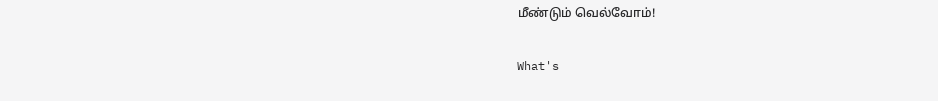மீண்டும் வெல்வோம்!

What's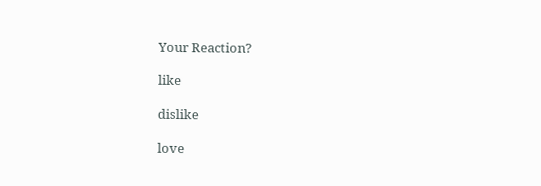Your Reaction?

like

dislike

love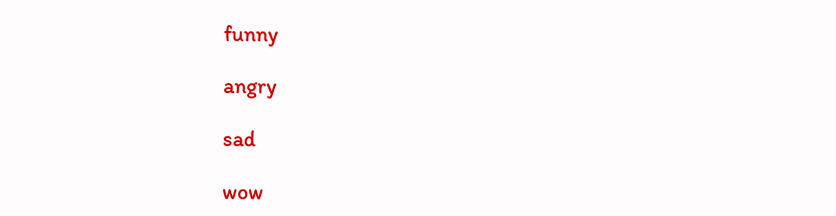funny

angry

sad

wow